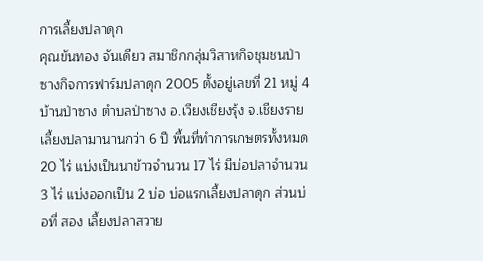การเลี้ยงปลาดุก
คุณขันทอง จันเดียว สมาชิกกลุ่มวิสาหกิจชุมชนป่าซางกิจการฟาร์มปลาดุก 2005 ตั้งอยู่เลขที่ 21 หมู่ 4 บ้านป่าซาง ตำบลป่าซาง อ.เวียงเชียงรุ้ง จ.เชียงราย เลี้ยงปลามานานกว่า 6 ปี พื้นที่ทำการเกษตรทั้งหมด 20 ไร่ แบ่งเป็นนาข้าวจำนวน 17 ไร่ มีบ่อปลาจำนวน 3 ไร่ แบ่งออกเป็น 2 บ่อ บ่อแรกเลี้ยงปลาดุก ส่วนบ่อที่ สอง เลี้ยงปลาสวาย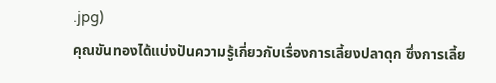.jpg)
คุณขันทองได้แบ่งปันความรู้เกี่ยวกับเรื่องการเลี้ยงปลาดุก ซึ่งการเลี้ย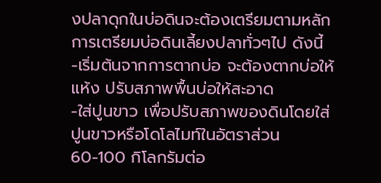งปลาดุกในบ่อดินจะต้องเตรียมตามหลักการเตรียมบ่อดินเลี้ยงปลาทั่วๆไป ดังนี้
-เริ่มต้นจากการตากบ่อ จะต้องตากบ่อให้แห้ง ปรับสภาพพื้นบ่อให้สะอาด
-ใส่ปูนขาว เพื่อปรับสภาพของดินโดยใส่ปูนขาวหรือโดโลไมท์ในอัตราส่วน 60-100 กิโลกรัมต่อ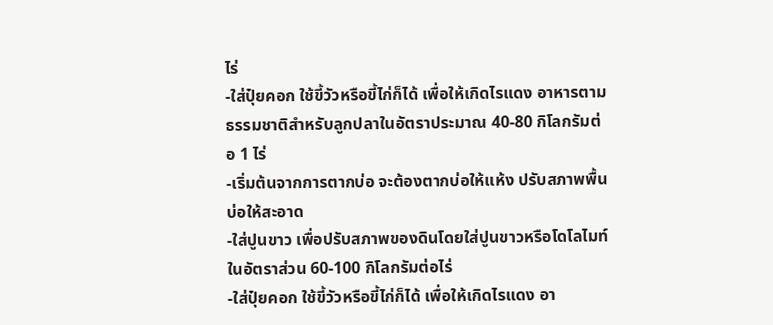ไร่
-ใส่ปุ๋ยคอก ใช้ขี้วัวหรือขี้ไก่ก็ได้ เพื่อให้เกิดไรแดง อาหารตามธรรมชาติสำหรับลูกปลาในอัตราประมาณ 40-80 กิโลกรัมต่อ 1 ไร่
-เริ่มต้นจากการตากบ่อ จะต้องตากบ่อให้แห้ง ปรับสภาพพื้นบ่อให้สะอาด
-ใส่ปูนขาว เพื่อปรับสภาพของดินโดยใส่ปูนขาวหรือโดโลไมท์ในอัตราส่วน 60-100 กิโลกรัมต่อไร่
-ใส่ปุ๋ยคอก ใช้ขี้วัวหรือขี้ไก่ก็ได้ เพื่อให้เกิดไรแดง อา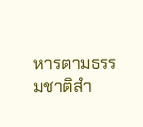หารตามธรรมชาติสำ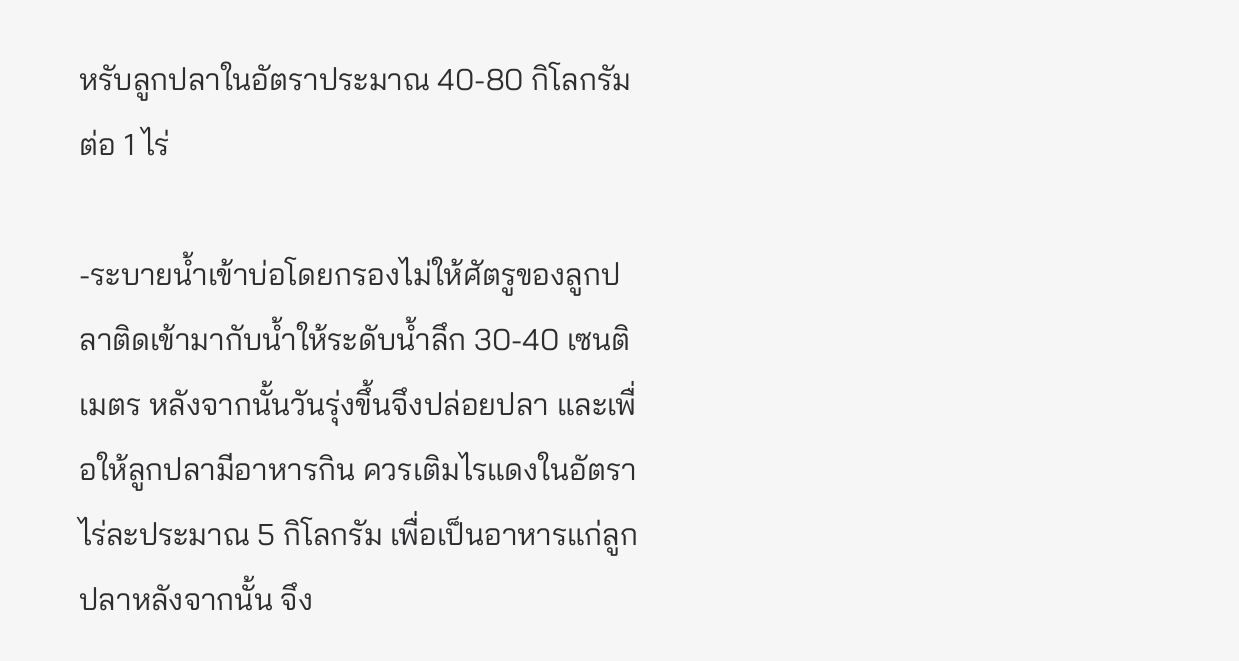หรับลูกปลาในอัตราประมาณ 40-80 กิโลกรัมต่อ 1 ไร่

-ระบายน้ำเข้าบ่อโดยกรองไม่ให้ศัตรูของลูกปลาติดเข้ามากับน้ำให้ระดับน้ำลึก 30-40 เซนติเมตร หลังจากนั้นวันรุ่งขึ้นจึงปล่อยปลา และเพื่อให้ลูกปลามีอาหารกิน ควรเติมไรแดงในอัตราไร่ละประมาณ 5 กิโลกรัม เพื่อเป็นอาหารแก่ลูกปลาหลังจากนั้น จึง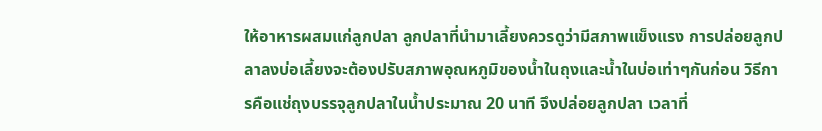ให้อาหารผสมแก่ลูกปลา ลูกปลาที่นำมาเลี้ยงควรดูว่ามีสภาพแข็งแรง การปล่อยลูกปลาลงบ่อเลี้ยงจะต้องปรับสภาพอุณหภูมิของน้ำในถุงและน้ำในบ่อเท่าๆกันก่อน วิธีการคือแช่ถุงบรรจุลูกปลาในน้ำประมาณ 20 นาที จึงปล่อยลูกปลา เวลาที่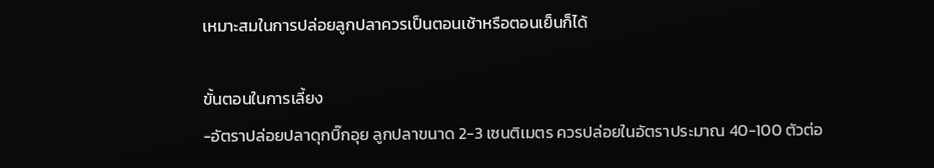เหมาะสมในการปล่อยลูกปลาควรเป็นตอนเช้าหรือตอนเย็นก็ได้

ขั้นตอนในการเลี้ยง
-อัตราปล่อยปลาดุกบิ๊กอุย ลูกปลาขนาด 2-3 เซนติเมตร ควรปล่อยในอัตราประมาณ 40-100 ตัวต่อ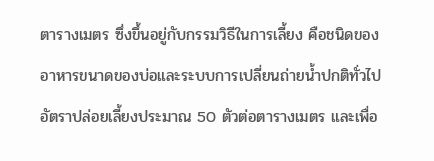ตารางเมตร ซึ่งขึ้นอยู่กับกรรมวิธีในการเลี้ยง คือชนิดของอาหารขนาดของบ่อและระบบการเปลี่ยนถ่ายน้ำปกติทั่วไป อัตราปล่อยเลี้ยงประมาณ 50 ตัวต่อตารางเมตร และเพื่อ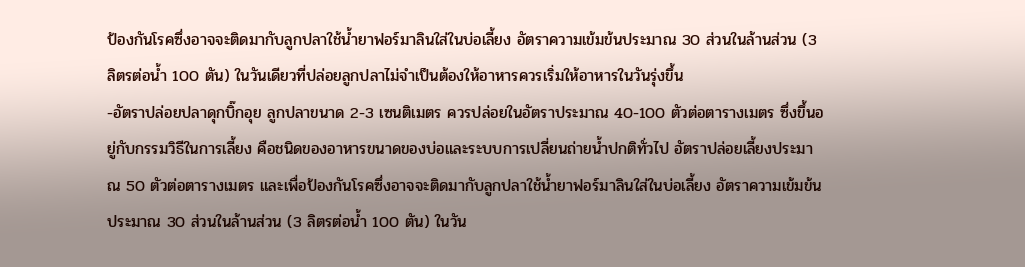ป้องกันโรคซึ่งอาจจะติดมากับลูกปลาใช้น้ำยาฟอร์มาลินใส่ในบ่อเลี้ยง อัตราความเข้มข้นประมาณ 30 ส่วนในล้านส่วน (3 ลิตรต่อน้ำ 100 ตัน) ในวันเดียวที่ปล่อยลูกปลาไม่จำเป็นต้องให้อาหารควรเริ่มให้อาหารในวันรุ่งขึ้น
-อัตราปล่อยปลาดุกบิ๊กอุย ลูกปลาขนาด 2-3 เซนติเมตร ควรปล่อยในอัตราประมาณ 40-100 ตัวต่อตารางเมตร ซึ่งขึ้นอยู่กับกรรมวิธีในการเลี้ยง คือชนิดของอาหารขนาดของบ่อและระบบการเปลี่ยนถ่ายน้ำปกติทั่วไป อัตราปล่อยเลี้ยงประมาณ 50 ตัวต่อตารางเมตร และเพื่อป้องกันโรคซึ่งอาจจะติดมากับลูกปลาใช้น้ำยาฟอร์มาลินใส่ในบ่อเลี้ยง อัตราความเข้มข้นประมาณ 30 ส่วนในล้านส่วน (3 ลิตรต่อน้ำ 100 ตัน) ในวัน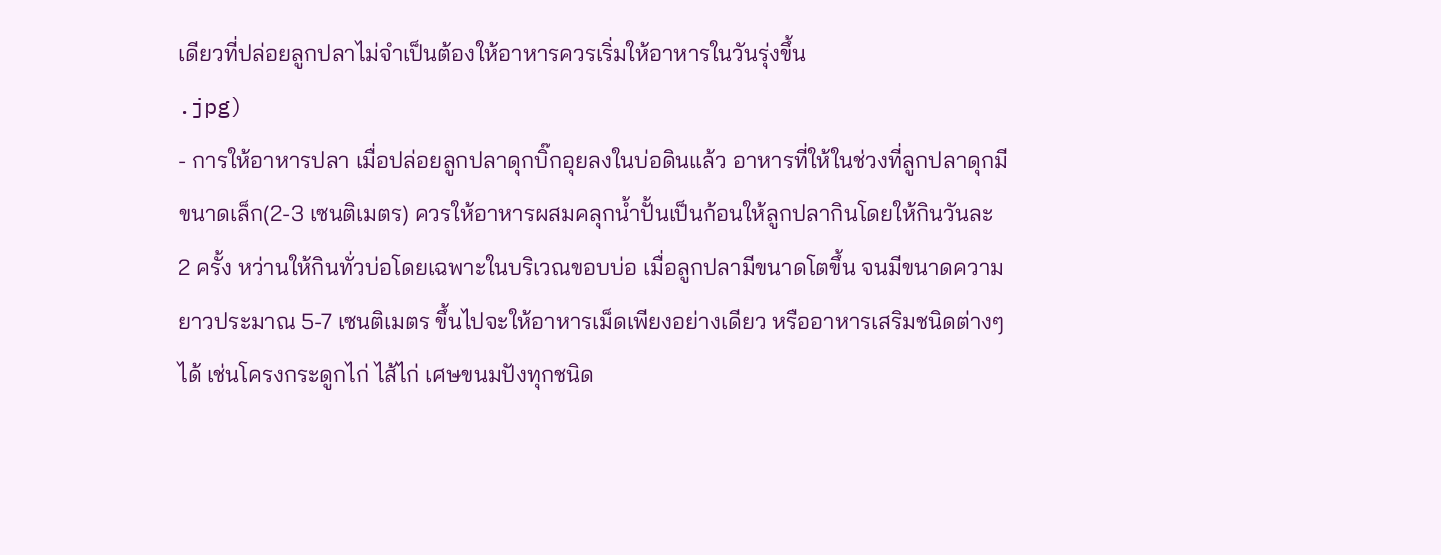เดียวที่ปล่อยลูกปลาไม่จำเป็นต้องให้อาหารควรเริ่มให้อาหารในวันรุ่งขึ้น
.jpg)
- การให้อาหารปลา เมื่อปล่อยลูกปลาดุกบิ๊กอุยลงในบ่อดินแล้ว อาหารที่ให้ในช่วงที่ลูกปลาดุกมีขนาดเล็ก(2-3 เซนติเมตร) ควรให้อาหารผสมคลุกน้ำปั้นเป็นก้อนให้ลูกปลากินโดยให้กินวันละ 2 ครั้ง หว่านให้กินทั่วบ่อโดยเฉพาะในบริเวณขอบบ่อ เมื่อลูกปลามีขนาดโตขึ้น จนมีขนาดความยาวประมาณ 5-7 เซนติเมตร ขึ้นไปจะให้อาหารเม็ดเพียงอย่างเดียว หรืออาหารเสริมชนิดต่างๆได้ เช่นโครงกระดูกไก่ ไส้ไก่ เศษขนมปังทุกชนิด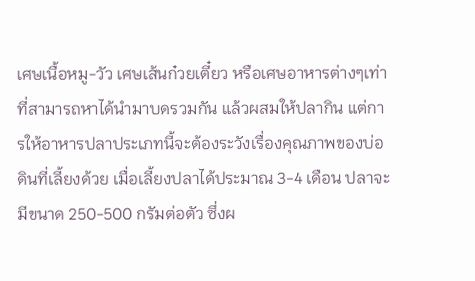เศษเนื้อหมู-วัว เศษเส้นก๋วยเตี๋ยว หรือเศษอาหารต่างๆเท่าที่สามารถหาได้นำมาบดรวมกัน แล้วผสมให้ปลากิน แต่การให้อาหารปลาประเภทนี้จะต้องระวังเรื่องคุณภาพของบ่อดินที่เลี้ยงด้วย เมื่อเลี้ยงปลาได้ประมาณ 3-4 เดือน ปลาจะมีขนาด 250-500 กรัมต่อตัว ซึ่งผ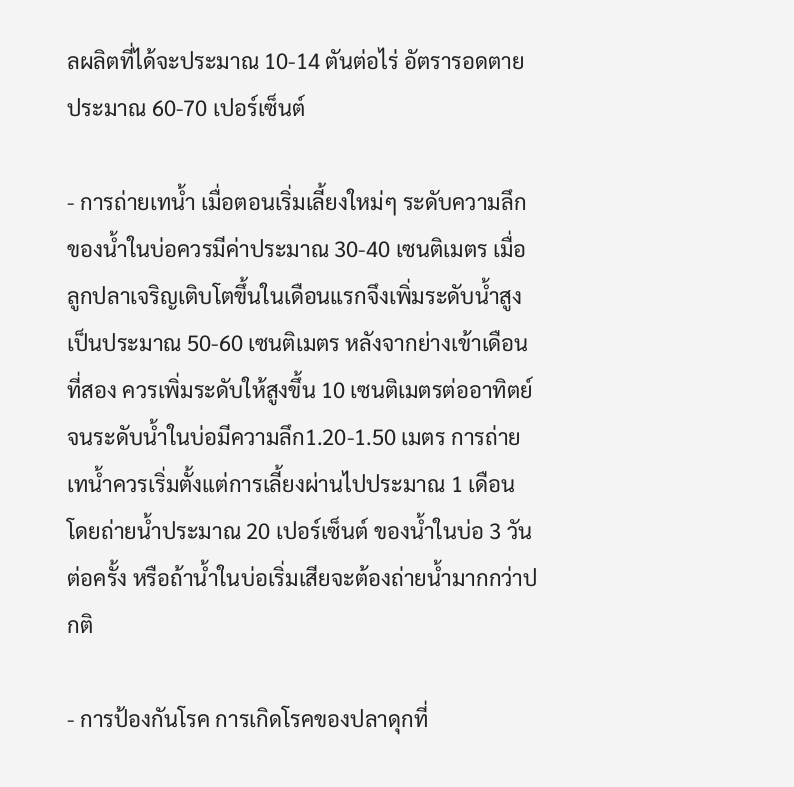ลผลิตที่ได้จะประมาณ 10-14 ตันต่อไร่ อัตรารอดตายประมาณ 60-70 เปอร์เซ็นต์

- การถ่ายเทน้ำ เมื่อตอนเริ่มเลี้ยงใหม่ๆ ระดับความลึกของน้ำในบ่อควรมีค่าประมาณ 30-40 เซนติเมตร เมื่อลูกปลาเจริญเติบโตขึ้นในเดือนแรกจึงเพิ่มระดับน้ำสูงเป็นประมาณ 50-60 เซนติเมตร หลังจากย่างเข้าเดือนที่สอง ควรเพิ่มระดับให้สูงขึ้น 10 เซนติเมตรต่ออาทิตย์ จนระดับน้ำในบ่อมีความลึก1.20-1.50 เมตร การถ่ายเทน้ำควรเริ่มตั้งแต่การเลี้ยงผ่านไปประมาณ 1 เดือน โดยถ่ายน้ำประมาณ 20 เปอร์เซ็นต์ ของน้ำในบ่อ 3 วันต่อครั้ง หรือถ้าน้ำในบ่อเริ่มเสียจะต้องถ่ายน้ำมากกว่าปกติ

- การป้องกันโรค การเกิดโรคของปลาดุกที่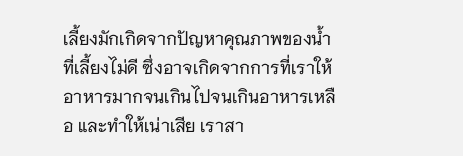เลี้ยงมักเกิดจากปัญหาคุณภาพของน้ำที่เลี้ยงไม่ดี ซึ่งอาจเกิดจากการที่เราให้อาหารมากจนเกินไปจนเกินอาหารเหลือ และทำให้เน่าเสีย เราสา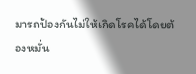มารถป้องกันไม่ให้เกิดโรคได้โดยต้องหมั่น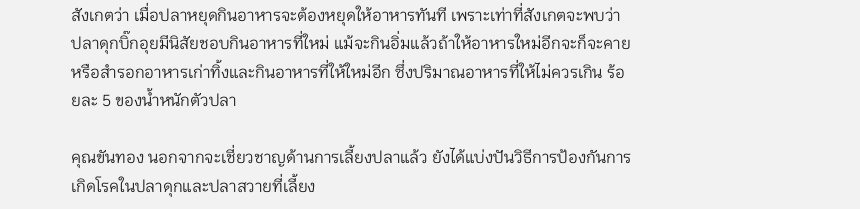สังเกตว่า เมื่อปลาหยุดกินอาหารจะต้องหยุดให้อาหารทันที เพราะเท่าที่สังเกตจะพบว่า ปลาดุกบิ๊กอุยมีนิสัยชอบกินอาหารที่ใหม่ แม้จะกินอิ่มแล้วถ้าให้อาหารใหม่อีกจะก็จะคายหรือสำรอกอาหารเก่าทิ้งและกินอาหารที่ให้ใหม่อีก ซึ่งปริมาณอาหารที่ให้ไม่ควรเกิน ร้อยละ 5 ของน้ำหนักตัวปลา

คุณขันทอง นอกจากจะเชี่ยวชาญด้านการเลี้ยงปลาแล้ว ยังได้แบ่งปันวิธีการป้องกันการเกิดโรคในปลาดุกและปลาสวายที่เลี้ยง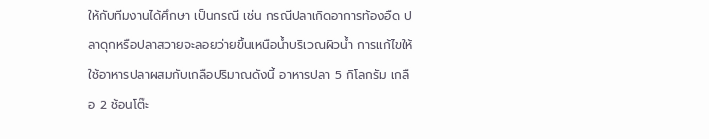ให้กับทีมงานได้ศึกษา เป็นกรณี เช่น กรณีปลาเกิดอาการท้องอืด ปลาดุกหรือปลาสวายจะลอยว่ายขึ้นเหนือน้ำบริเวณผิวน้ำ การแก้ไขให้ใช้อาหารปลาผสมกับเกลือปริมาณดังนี้ อาหารปลา 5 กิโลกรัม เกลือ 2 ช้อนโต๊ะ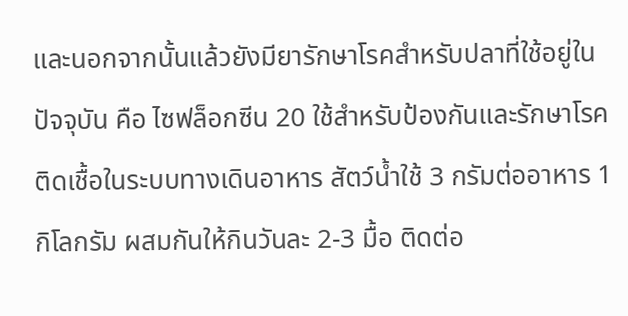และนอกจากนั้นแล้วยังมียารักษาโรคสำหรับปลาที่ใช้อยู่ในปัจจุบัน คือ ไซฟล็อกซีน 20 ใช้สำหรับป้องกันและรักษาโรคติดเชื้อในระบบทางเดินอาหาร สัตว์น้ำใช้ 3 กรัมต่ออาหาร 1 กิโลกรัม ผสมกันให้กินวันละ 2-3 มื้อ ติดต่อ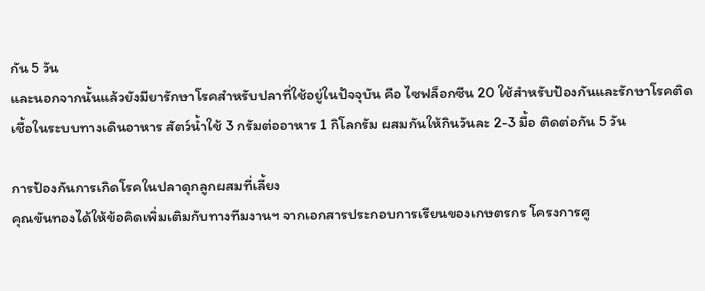กัน 5 วัน
และนอกจากนั้นแล้วยังมียารักษาโรคสำหรับปลาที่ใช้อยู่ในปัจจุบัน คือ ไซฟล็อกซีน 20 ใช้สำหรับป้องกันและรักษาโรคติดเชื้อในระบบทางเดินอาหาร สัตว์น้ำใช้ 3 กรัมต่ออาหาร 1 กิโลกรัม ผสมกันให้กินวันละ 2-3 มื้อ ติดต่อกัน 5 วัน

การป้องกันการเกิดโรคในปลาดุกลูกผสมที่เลี้ยง
คุณขันทองได้ให้ข้อคิดเพิ่มเติมกับทางทีมงานฯ จากเอกสารประกอบการเรียนของเกษตรกร โครงการศู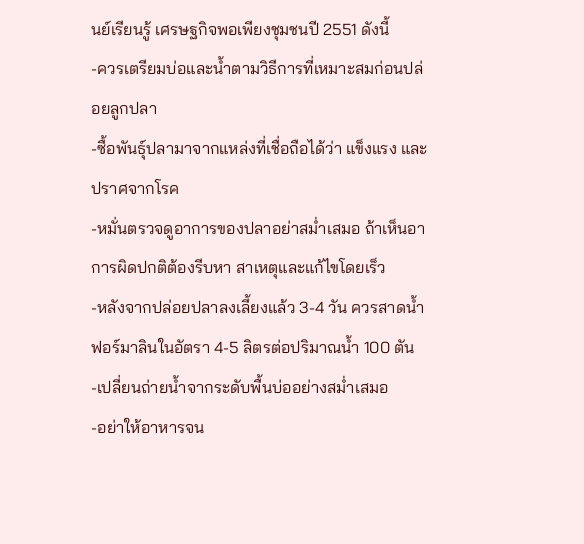นย์เรียนรู้ เศรษฐกิจพอเพียงชุมชนปี 2551 ดังนี้
-ควรเตรียมบ่อและน้ำตามวิธีการที่เหมาะสมก่อนปล่อยลูกปลา
-ซื้อพันธุ์ปลามาจากแหล่งที่เชื่อถือได้ว่า แข็งแรง และปราศจากโรค
-หมั่นตรวจดูอาการของปลาอย่าสม่ำเสมอ ถ้าเห็นอาการผิดปกติต้องรีบหา สาเหตุและแก้ไขโดยเร็ว
-หลังจากปล่อยปลาลงเลี้ยงแล้ว 3-4 วัน ควรสาดน้ำฟอร์มาลินในอัตรา 4-5 ลิตรต่อปริมาณน้ำ 100 ตัน
-เปลี่ยนถ่ายน้ำจากระดับพื้นบ่ออย่างสม่ำเสมอ
-อย่าให้อาหารจน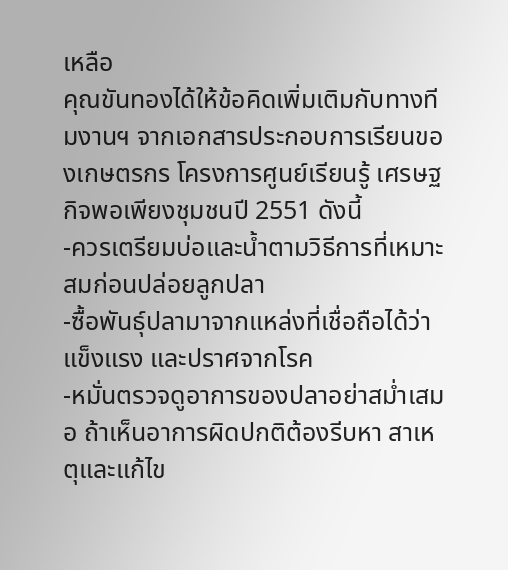เหลือ
คุณขันทองได้ให้ข้อคิดเพิ่มเติมกับทางทีมงานฯ จากเอกสารประกอบการเรียนของเกษตรกร โครงการศูนย์เรียนรู้ เศรษฐกิจพอเพียงชุมชนปี 2551 ดังนี้
-ควรเตรียมบ่อและน้ำตามวิธีการที่เหมาะสมก่อนปล่อยลูกปลา
-ซื้อพันธุ์ปลามาจากแหล่งที่เชื่อถือได้ว่า แข็งแรง และปราศจากโรค
-หมั่นตรวจดูอาการของปลาอย่าสม่ำเสมอ ถ้าเห็นอาการผิดปกติต้องรีบหา สาเหตุและแก้ไข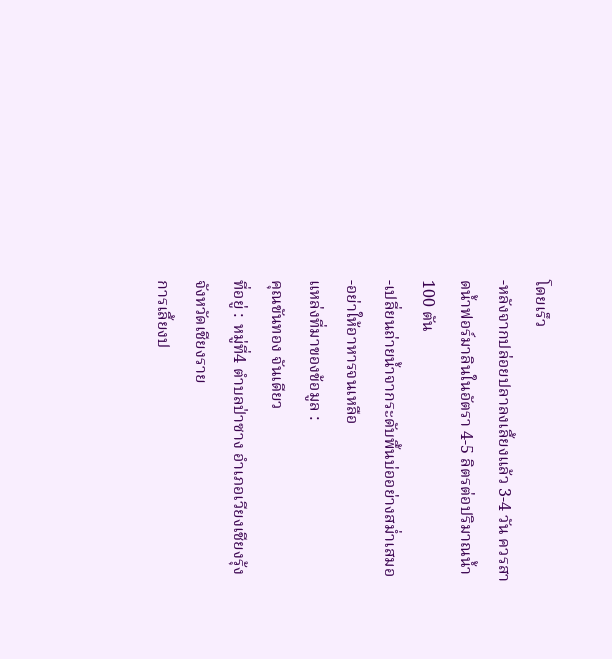โดยเร็ว
-หลังจากปล่อยปลาลงเลี้ยงแล้ว 3-4 วัน ควรสาดน้ำฟอร์มาลินในอัตรา 4-5 ลิตรต่อปริมาณน้ำ 100 ตัน
-เปลี่ยนถ่ายน้ำจากระดับพื้นบ่ออย่างสม่ำเสมอ
-อย่าให้อาหารจนเหลือ
แหล่งที่มาของข้อมูล :
คุณขันทอง จันเดียว
ที่อยู่ : หมู่ที่4 ตำบลป่าซาง อำเภอเวียงเชียงรุ้ง จังหวัดเชียงราย
การเลี้ยงป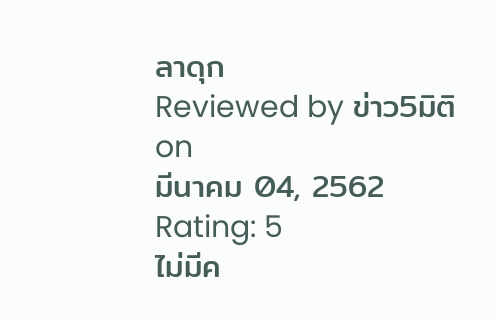ลาดุก
Reviewed by ข่าว5มิติ
on
มีนาคม 04, 2562
Rating: 5
ไม่มีค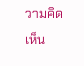วามคิดเห็น